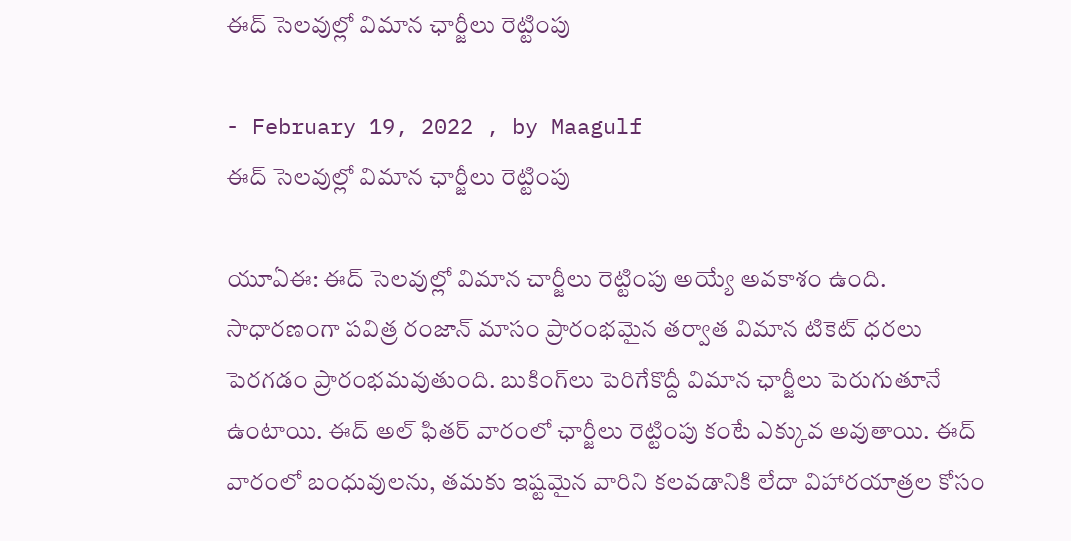ఈద్ సెలవుల్లో విమాన ఛార్జీలు రెట్టింపు

- February 19, 2022 , by Maagulf
ఈద్ సెలవుల్లో విమాన ఛార్జీలు రెట్టింపు

యూఏఈ: ఈద్ సెలవుల్లో విమాన చార్జీలు రెట్టింపు అయ్యే అవకాశం ఉంది. సాధారణంగా పవిత్ర రంజాన్ మాసం ప్రారంభమైన తర్వాత విమాన టికెట్ ధరలు పెరగడం ప్రారంభమవుతుంది. బుకింగ్‌లు పెరిగేకొద్దీ విమాన ఛార్జీలు పెరుగుతూనే ఉంటాయి. ఈద్ అల్ ఫితర్ వారంలో ఛార్జీలు రెట్టింపు కంటే ఎక్కువ అవుతాయి. ఈద్ వారంలో బంధువులను, తమకు ఇష్టమైన వారిని కలవడానికి లేదా విహారయాత్రల కోసం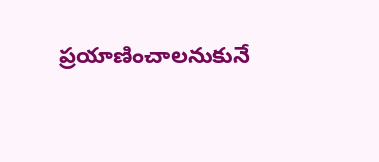ప్రయాణించాలనుకునే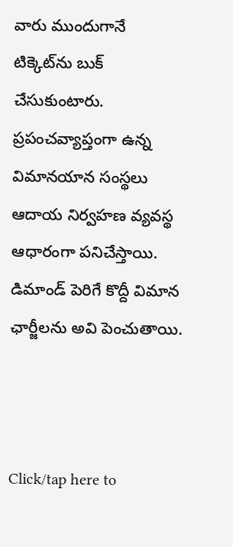వారు ముందుగానే టిక్కెట్‌ను బుక్ చేసుకుంటారు. ప్రపంచవ్యాప్తంగా ఉన్న విమానయాన సంస్థలు ఆదాయ నిర్వహణ వ్యవస్థ ఆధారంగా పనిచేస్తాయి. డిమాండ్ పెరిగే కొద్దీ విమాన ఛార్జీలను అవి పెంచుతాయి.



Click/tap here to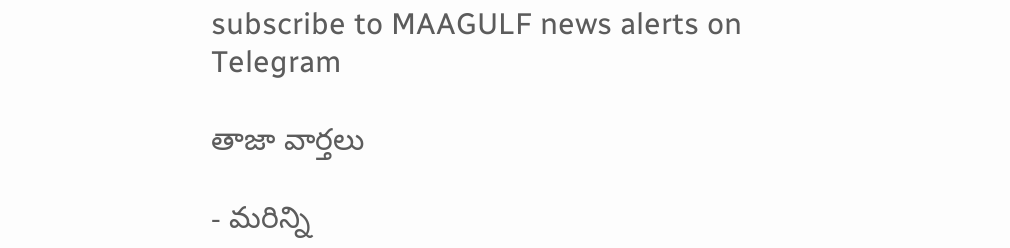subscribe to MAAGULF news alerts on Telegram

తాజా వార్తలు

- మరిన్ని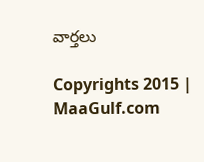వార్తలు

Copyrights 2015 | MaaGulf.com